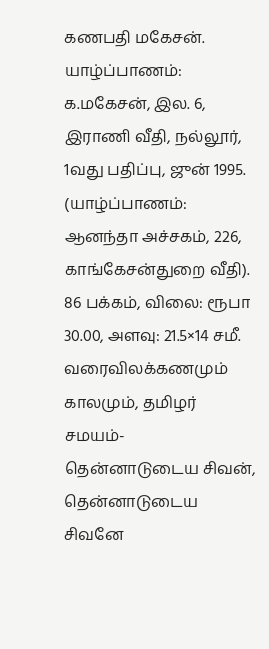கணபதி மகேசன். யாழ்ப்பாணம்: க.மகேசன், இல. 6, இராணி வீதி, நல்லூர், 1வது பதிப்பு, ஜுன் 1995. (யாழ்ப்பாணம்: ஆனந்தா அச்சகம், 226, காங்கேசன்துறை வீதி).
86 பக்கம், விலை: ரூபா 30.00, அளவு: 21.5×14 சமீ.
வரைவிலக்கணமும் காலமும், தமிழர் சமயம்-தென்னாடுடைய சிவன், தென்னாடுடைய சிவனே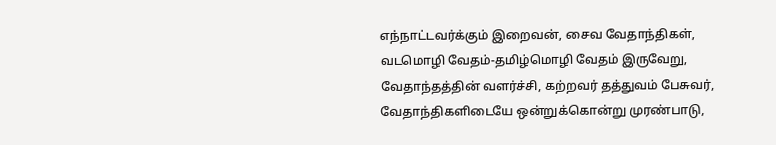எந்நாட்டவர்க்கும் இறைவன், சைவ வேதாந்திகள், வடமொழி வேதம்-தமிழ்மொழி வேதம் இருவேறு, வேதாந்தத்தின் வளர்ச்சி, கற்றவர் தத்துவம் பேசுவர், வேதாந்திகளிடையே ஒன்றுக்கொன்று முரண்பாடு,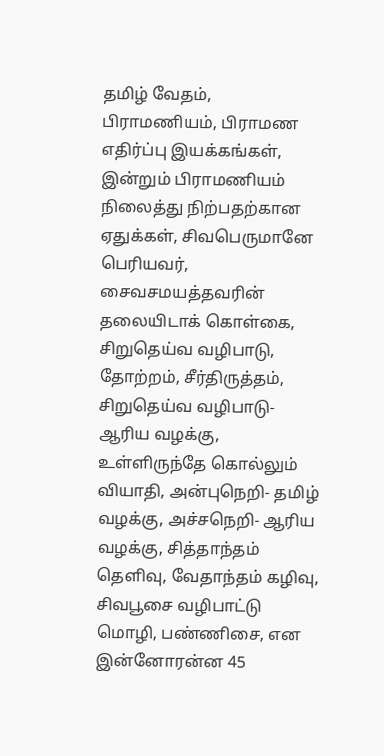தமிழ் வேதம், பிராமணியம், பிராமண எதிர்ப்பு இயக்கங்கள், இன்றும் பிராமணியம் நிலைத்து நிற்பதற்கான ஏதுக்கள், சிவபெருமானே பெரியவர், சைவசமயத்தவரின் தலையிடாக் கொள்கை, சிறுதெய்வ வழிபாடு, தோற்றம், சீர்திருத்தம், சிறுதெய்வ வழிபாடு-ஆரிய வழக்கு, உள்ளிருந்தே கொல்லும் வியாதி, அன்புநெறி- தமிழ் வழக்கு, அச்சநெறி- ஆரிய வழக்கு, சித்தாந்தம் தெளிவு, வேதாந்தம் கழிவு, சிவபூசை வழிபாட்டு மொழி, பண்ணிசை, என இன்னோரன்ன 45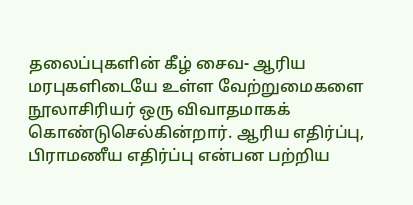தலைப்புகளின் கீழ் சைவ- ஆரிய மரபுகளிடையே உள்ள வேற்றுமைகளை நூலாசிரியர் ஒரு விவாதமாகக் கொண்டுசெல்கின்றார். ஆரிய எதிர்ப்பு, பிராமணீய எதிர்ப்பு என்பன பற்றிய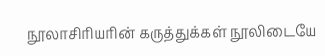நூலாசிரியரின் கருத்துக்கள் நூலிடையே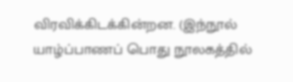விரவிக்கிடக்கின்றன. (இந்நூல் யாழ்ப்பாணப் பொது நூலகத்தில்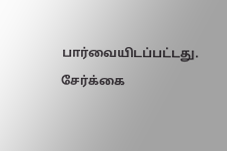பார்வையிடப்பட்டது. சேர்க்கை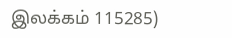இலக்கம் 115285)